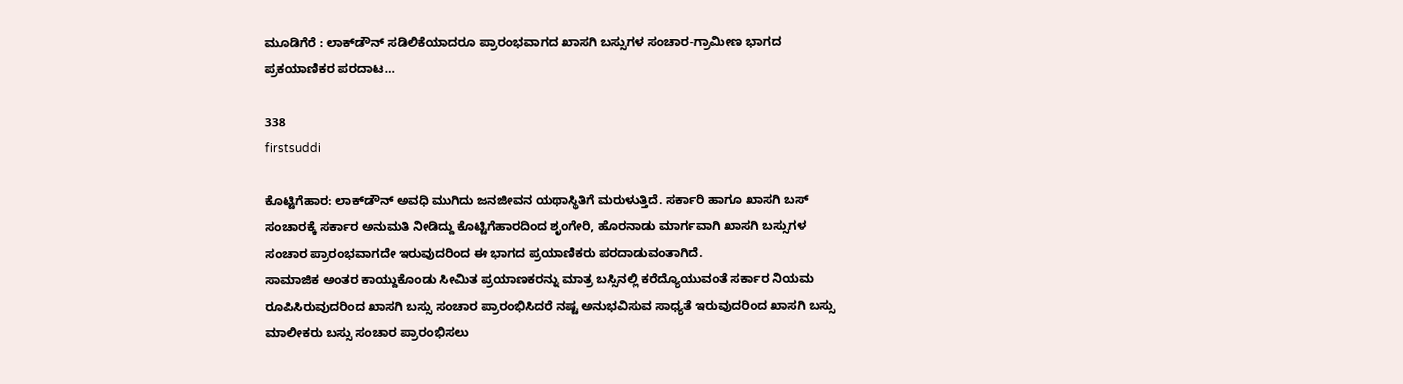ಮೂಡಿಗೆರೆ : ಲಾಕ್‍ಡೌನ್ ಸಡಿಲಿಕೆಯಾದರೂ ಪ್ರಾರಂಭವಾಗದ ಖಾಸಗಿ ಬಸ್ಸುಗಳ ಸಂಚಾರ-ಗ್ರಾಮೀಣ ಭಾಗದ ಪ್ರಕಯಾಣಿಕರ ಪರದಾಟ…

338
firstsuddi

ಕೊಟ್ಟಿಗೆಹಾರ: ಲಾಕ್‍ಡೌನ್ ಅವಧಿ ಮುಗಿದು ಜನಜೀವನ ಯಥಾಸ್ಥಿತಿಗೆ ಮರುಳುತ್ತಿದೆ. ಸರ್ಕಾರಿ ಹಾಗೂ ಖಾಸಗಿ ಬಸ್ ಸಂಚಾರಕ್ಕೆ ಸರ್ಕಾರ ಅನುಮತಿ ನೀಡಿದ್ದು ಕೊಟ್ಟಿಗೆಹಾರದಿಂದ ಶೃಂಗೇರಿ, ಹೊರನಾಡು ಮಾರ್ಗವಾಗಿ ಖಾಸಗಿ ಬಸ್ಸುಗಳ ಸಂಚಾರ ಪ್ರಾರಂಭವಾಗದೇ ಇರುವುದರಿಂದ ಈ ಭಾಗದ ಪ್ರಯಾಣಿಕರು ಪರದಾಡುವಂತಾಗಿದೆ.
ಸಾಮಾಜಿಕ ಅಂತರ ಕಾಯ್ದುಕೊಂಡು ಸೀಮಿತ ಪ್ರಯಾಣಕರನ್ನು ಮಾತ್ರ ಬಸ್ಸಿನಲ್ಲಿ ಕರೆದ್ಯೊಯುವಂತೆ ಸರ್ಕಾರ ನಿಯಮ ರೂಪಿಸಿರುವುದರಿಂದ ಖಾಸಗಿ ಬಸ್ಸು ಸಂಚಾರ ಪ್ರಾರಂಭಿಸಿದರೆ ನಷ್ಟ ಅನುಭವಿಸುವ ಸಾಧ್ಯತೆ ಇರುವುದರಿಂದ ಖಾಸಗಿ ಬಸ್ಸು ಮಾಲೀಕರು ಬಸ್ಸು ಸಂಚಾರ ಪ್ರಾರಂಭಿಸಲು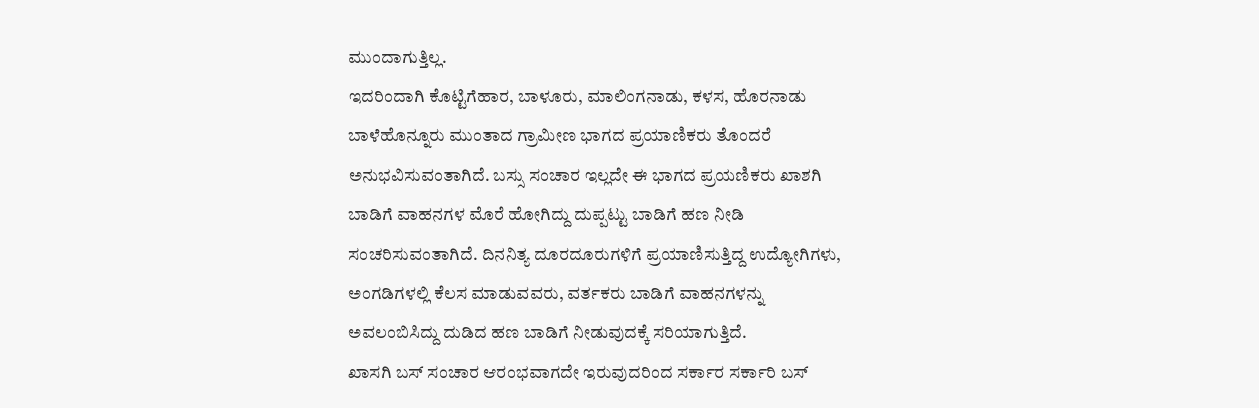ಮುಂದಾಗುತ್ತಿಲ್ಲ.
ಇದರಿಂದಾಗಿ ಕೊಟ್ಟಿಗೆಹಾರ, ಬಾಳೂರು, ಮಾಲಿಂಗನಾಡು, ಕಳಸ, ಹೊರನಾಡು ಬಾಳೆಹೊನ್ನೂರು ಮುಂತಾದ ಗ್ರಾಮೀಣ ಭಾಗದ ಪ್ರಯಾಣಿಕರು ತೊಂದರೆ ಅನುಭವಿಸುವಂತಾಗಿದೆ. ಬಸ್ಸು ಸಂಚಾರ ಇಲ್ಲದೇ ಈ ಭಾಗದ ಪ್ರಯಣಿಕರು ಖಾಶಗಿ ಬಾಡಿಗೆ ವಾಹನಗಳ ಮೊರೆ ಹೋಗಿದ್ದು ದುಪ್ಪಟ್ಟು ಬಾಡಿಗೆ ಹಣ ನೀಡಿ ಸಂಚರಿಸುವಂತಾಗಿದೆ. ದಿನನಿತ್ಯ ದೂರದೂರುಗಳಿಗೆ ಪ್ರಯಾಣಿಸುತ್ತಿದ್ದ ಉದ್ಯೋಗಿಗಳು, ಅಂಗಡಿಗಳಲ್ಲಿ ಕೆಲಸ ಮಾಡುವವರು, ವರ್ತಕರು ಬಾಡಿಗೆ ವಾಹನಗಳನ್ನು ಅವಲಂಬಿಸಿದ್ದು ದುಡಿದ ಹಣ ಬಾಡಿಗೆ ನೀಡುವುದಕ್ಕೆ ಸರಿಯಾಗುತ್ತಿದೆ.
ಖಾಸಗಿ ಬಸ್ ಸಂಚಾರ ಆರಂಭವಾಗದೇ ಇರುವುದರಿಂದ ಸರ್ಕಾರ ಸರ್ಕಾರಿ ಬಸ್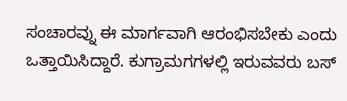ಸಂಚಾರವ್ನು ಈ ಮಾರ್ಗವಾಗಿ ಆರಂಭಿಸಬೇಕು ಎಂದು ಒತ್ತಾಯಿಸಿದ್ದಾರೆ. ಕುಗ್ರಾಮಗಗಳಲ್ಲಿ ಇರುವವರು ಬಸ್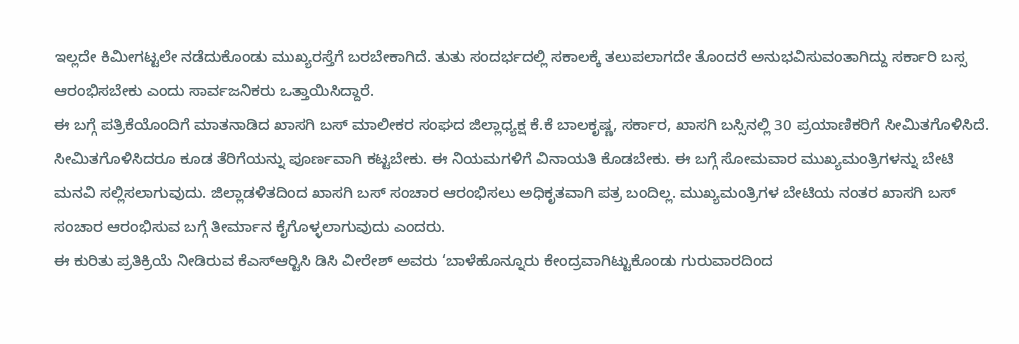ಇಲ್ಲದೇ ಕಿಮೀಗಟ್ಟಲೇ ನಡೆದುಕೊಂಡು ಮುಖ್ಯರಸ್ತೆಗೆ ಬರಬೇಕಾಗಿದೆ. ತುತು ಸಂದರ್ಭದಲ್ಲಿ ಸಕಾಲಕ್ಕೆ ತಲುಪಲಾಗದೇ ತೊಂದರೆ ಅನುಭವಿಸುವಂತಾಗಿದ್ದು ಸರ್ಕಾರಿ ಬಸ್ಸ ಆರಂಭಿಸಬೇಕು ಎಂದು ಸಾರ್ವಜನಿಕರು ಒತ್ತಾಯಿಸಿದ್ದಾರೆ.
ಈ ಬಗ್ಗೆ ಪತ್ರಿಕೆಯೊಂದಿಗೆ ಮಾತನಾಡಿದ ಖಾಸಗಿ ಬಸ್ ಮಾಲೀಕರ ಸಂಘದ ಜಿಲ್ಲಾಧ್ಯಕ್ಷ ಕೆ.ಕೆ ಬಾಲಕೃಷ್ಣ, ಸರ್ಕಾರ, ಖಾಸಗಿ ಬಸ್ಸಿನಲ್ಲಿ 30 ಪ್ರಯಾಣಿಕರಿಗೆ ಸೀಮಿತಗೊಳಿಸಿದೆ. ಸೀಮಿತಗೊಳಿಸಿದರೂ ಕೂಡ ತೆರಿಗೆಯನ್ನು ಪೂರ್ಣವಾಗಿ ಕಟ್ಟಬೇಕು. ಈ ನಿಯಮಗಳಿಗೆ ವಿನಾಯತಿ ಕೊಡಬೇಕು. ಈ ಬಗ್ಗೆ ಸೋಮವಾರ ಮುಖ್ಯಮಂತ್ರಿಗಳನ್ನು ಬೇಟಿ ಮನವಿ ಸಲ್ಲಿಸಲಾಗುವುದು. ಜಿಲ್ಲಾಡಳಿತದಿಂದ ಖಾಸಗಿ ಬಸ್ ಸಂಚಾರ ಆರಂಭಿಸಲು ಅಧಿಕೃತವಾಗಿ ಪತ್ರ ಬಂದಿಲ್ಲ. ಮುಖ್ಯಮಂತ್ರಿಗಳ ಬೇಟಿಯ ನಂತರ ಖಾಸಗಿ ಬಸ್ ಸಂಚಾರ ಆರಂಭಿಸುವ ಬಗ್ಗೆ ತೀರ್ಮಾನ ಕೈಗೊಳ್ಳಲಾಗುವುದು ಎಂದರು.
ಈ ಕುರಿತು ಪ್ರತಿಕ್ರಿಯೆ ನೀಡಿರುವ ಕೆಎಸ್‍ಆರ್‍ಟಿಸಿ ಡಿಸಿ ವೀರೇಶ್ ಅವರು ‘ಬಾಳೆಹೊನ್ನೂರು ಕೇಂದ್ರವಾಗಿಟ್ಟುಕೊಂಡು ಗುರುವಾರದಿಂದ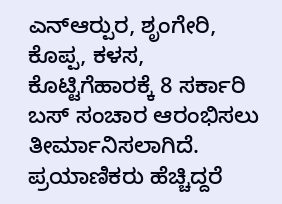ಎನ್‍ಆರ್‍ಪುರ, ಶೃಂಗೇರಿ, ಕೊಪ್ಪ, ಕಳಸ, ಕೊಟ್ಟಿಗೆಹಾರಕ್ಕೆ 8 ಸರ್ಕಾರಿ ಬಸ್ ಸಂಚಾರ ಆರಂಭಿಸಲು ತೀರ್ಮಾನಿಸಲಾಗಿದೆ. ಪ್ರಯಾಣಿಕರು ಹೆಚ್ಚಿದ್ದರೆ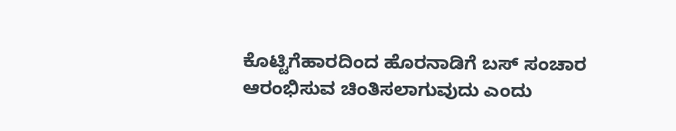ಕೊಟ್ಟಿಗೆಹಾರದಿಂದ ಹೊರನಾಡಿಗೆ ಬಸ್ ಸಂಚಾರ ಆರಂಭಿಸುವ ಚಿಂತಿಸಲಾಗುವುದು ಎಂದು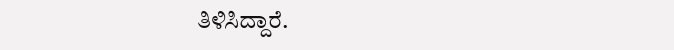ತಿಳಿಸಿದ್ದಾರೆ.